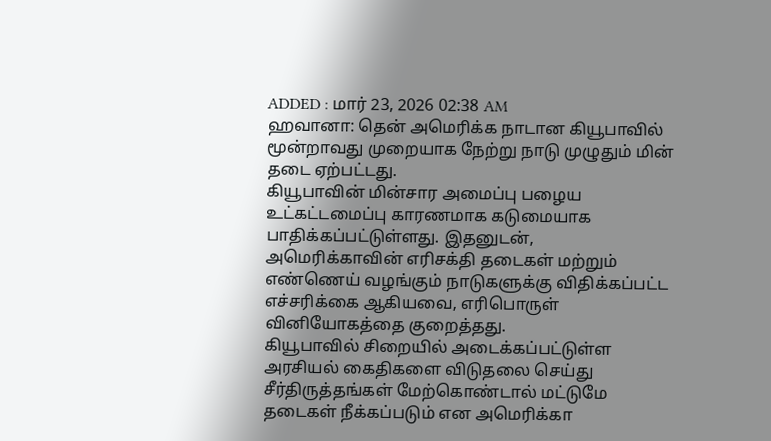ADDED : மார் 23, 2026 02:38 AM
ஹவானா: தென் அமெரிக்க நாடான கியூபாவில் மூன்றாவது முறையாக நேற்று நாடு முழுதும் மின் தடை ஏற்பட்டது.
கியூபாவின் மின்சார அமைப்பு பழைய உட்கட்டமைப்பு காரணமாக கடுமையாக பாதிக்கப்பட்டுள்ளது. இதனுடன், அமெரிக்காவின் எரிசக்தி தடைகள் மற்றும் எண்ணெய் வழங்கும் நாடுகளுக்கு விதிக்கப்பட்ட எச்சரிக்கை ஆகியவை, எரிபொருள் வினியோகத்தை குறைத்தது.
கியூபாவில் சிறையில் அடைக்கப்பட்டுள்ள அரசியல் கைதிகளை விடுதலை செய்து சீர்திருத்தங்கள் மேற்கொண்டால் மட்டுமே தடைகள் நீக்கப்படும் என அமெரிக்கா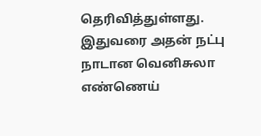தெரிவித்துள்ளது. இதுவரை அதன் நட்பு நாடான வெனிசுலா எண்ணெய்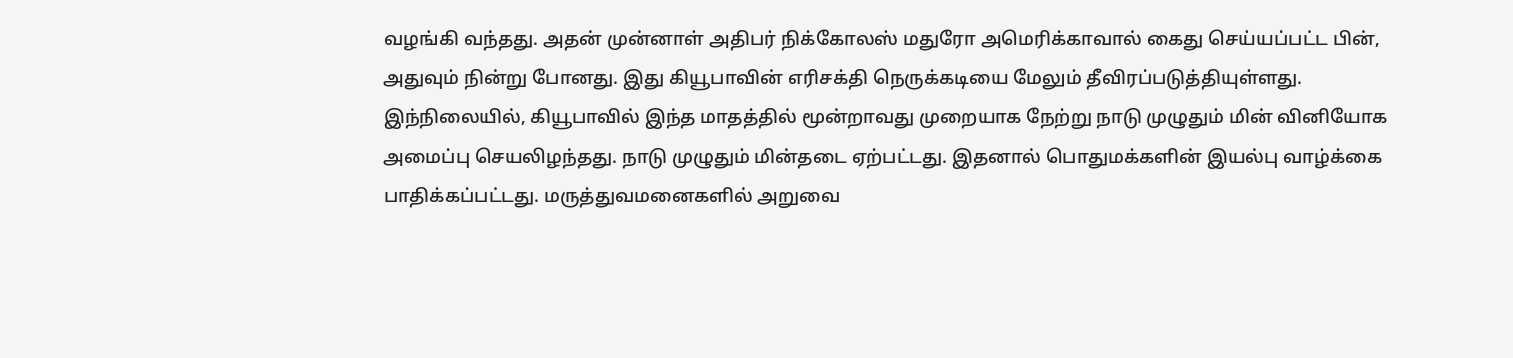வழங்கி வந்தது. அதன் முன்னாள் அதிபர் நிக்கோலஸ் மதுரோ அமெரிக்காவால் கைது செய்யப்பட்ட பின், அதுவும் நின்று போனது. இது கியூபாவின் எரிசக்தி நெருக்கடியை மேலும் தீவிரப்படுத்தியுள்ளது.
இந்நிலையில், கியூபாவில் இந்த மாதத்தில் மூன்றாவது முறையாக நேற்று நாடு முழுதும் மின் வினியோக அமைப்பு செயலிழந்தது. நாடு முழுதும் மின்தடை ஏற்பட்டது. இதனால் பொதுமக்களின் இயல்பு வாழ்க்கை பாதிக்கப்பட்டது. மருத்துவமனைகளில் அறுவை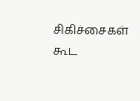சிகிச்சைகள் கூட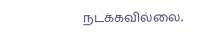நடக்கவில்லை.